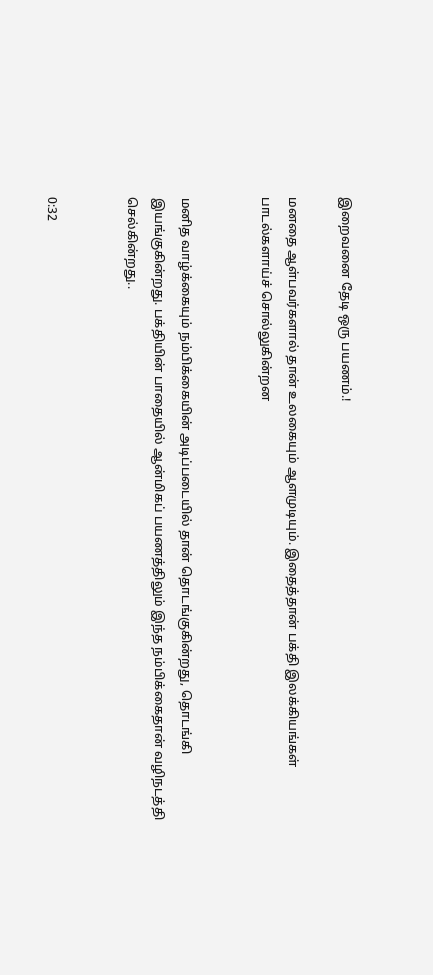இறைவனை தேடி ஒரு பயணம்.!

மனதை ஆள்பவர்களால் தான் உலகையும் ஆளமுடியும். இதைத்தான் பக்தி இலக்கியங்கள் பாடல்களாய்ச் சொல்லுகின்றன


மனித வாழ்க்கையும் நம்பிக்கையின் அடிப்படையில் தான் தொடங்குகின்றது, தொடங்கி இயங்குகின்றது. பக்தியின் பாதையில் ஆன்மிகப் பயணத்திலும் இந்த நம்பிக்கைதான் வழிநடத்தி செல்கின்றது..


0:32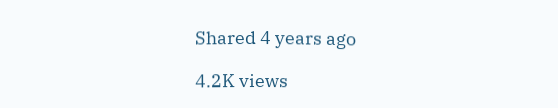Shared 4 years ago

4.2K views